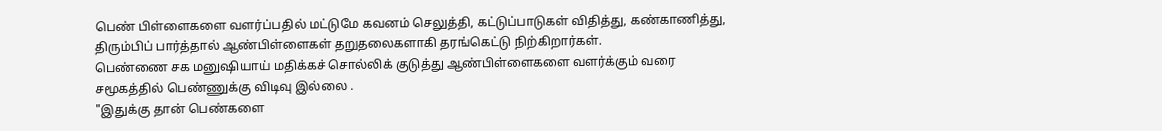பெண் பிள்ளைகளை வளர்ப்பதில் மட்டுமே கவனம் செலுத்தி, கட்டுப்பாடுகள் விதித்து, கண்காணித்து, திரும்பிப் பார்த்தால் ஆண்பிள்ளைகள் தறுதலைகளாகி தரங்கெட்டு நிற்கிறார்கள்.
பெண்ணை சக மனுஷியாய் மதிக்கச் சொல்லிக் குடுத்து ஆண்பிள்ளைகளை வளர்க்கும் வரை சமூகத்தில் பெண்ணுக்கு விடிவு இல்லை .
"இதுக்கு தான் பெண்களை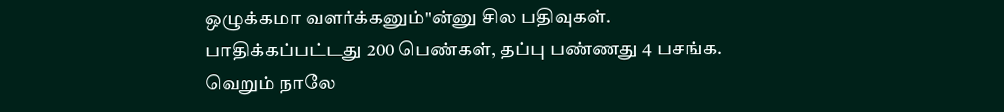ஒழுக்கமா வளர்க்கனும்"ன்னு சில பதிவுகள். பாதிக்கப்பட்டது 200 பெண்கள், தப்பு பண்ணது 4 பசங்க.
வெறும் நாலே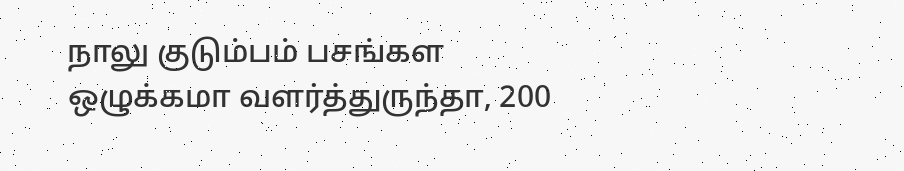நாலு குடும்பம் பசங்கள ஒழுக்கமா வளர்த்துருந்தா, 200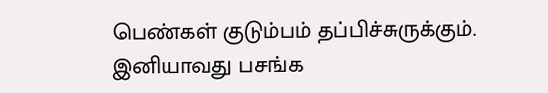பெண்கள் குடும்பம் தப்பிச்சுருக்கும். இனியாவது பசங்க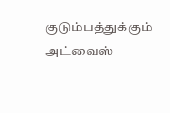குடும்பத்துக்கும் அட்வைஸ்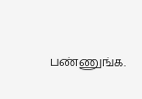பண்ணுங்க.